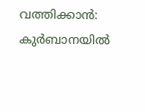വത്തിക്കാന്‍: കുര്‍ബാനയില്‍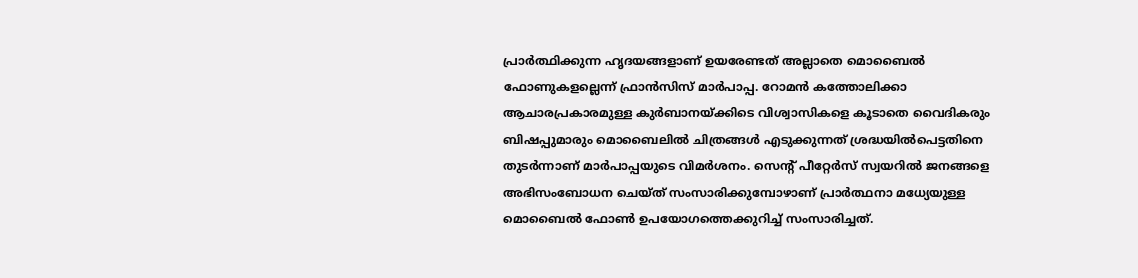പ്രാര്‍ത്ഥിക്കുന്ന ഹൃദയങ്ങളാണ് ഉയരേണ്ടത് അല്ലാതെ മൊബൈല്‍ ഫോണുകളല്ലെന്ന് ഫ്രാന്‍സിസ് മാര്‍പാപ്പ. റോമന്‍ കത്തോലിക്കാ ആചാരപ്രകാരമുള്ള കുര്‍ബാനയ്ക്കിടെ വിശ്വാസികളെ കൂടാതെ വൈദികരും ബിഷപ്പുമാരും മൊബൈലില്‍ ചിത്രങ്ങള്‍ എടുക്കുന്നത് ശ്രദ്ധയില്‍പെട്ടതിനെ തുടര്‍ന്നാണ് മാര്‍പാപ്പയുടെ വിമര്‍ശനം. സെന്റ് പീറ്റേര്‍സ് സ്വയറില്‍ ജനങ്ങളെ അഭിസംബോധന ചെയ്ത് സംസാരിക്കുമ്പോഴാണ് പ്രാര്‍ത്ഥനാ മധ്യേയുള്ള മൊബൈല്‍ ഫോണ്‍ ഉപയോഗത്തെക്കുറിച്ച് സംസാരിച്ചത്.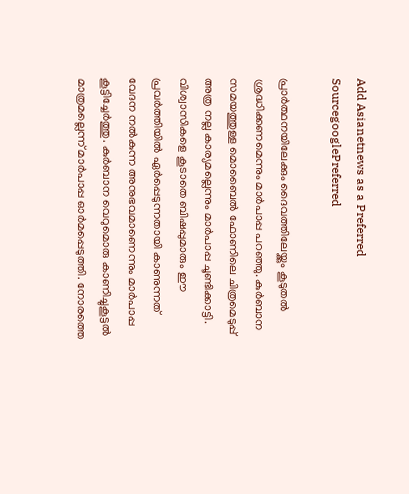Add Asianetnews as a Preferred SourcegooglePreferred

പ്രാര്‍ത്ഥനയിലേക്കും ദൈവത്തിലേയ്ക്കും കൂടുതല്‍ ശ്രദ്ധിക്കണമെന്നും മാര്‍പാപ്പ പറഞ്ഞു. കുര്‍ബാന സമയത്തുള്ള മൊബൈല്‍ ഫോണിലെ ചിത്രമെടുപ്പ് അത്ര നല്ല കാര്യമല്ലെന്നും മാര്‍പാപ്പ ചൂണ്ടിക്കാട്ടി. വിശ്വാസികളെ കൂടാതെ ബിഷപ്പുമാരും ഈ പ്രവര്‍ത്തിയില്‍ ഏര്‍പ്പെടുന്നതായി കാണുന്നത് വേദന നല്‍കുന്ന അനുഭവമാണെന്നും മാര്‍പാപ്പ കൂട്ടിച്ചേര്‍ത്തു. കുര്‍ബാന വെറുമൊരു കാണിച്ചുകൂട്ടല്‍ മാത്രമല്ലെന്ന് മാര്‍പാപ്പ ഓര്‍മപ്പെടുത്തി. നോരത്തെ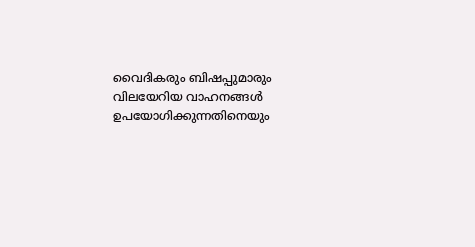വൈദികരും ബിഷപ്പുമാരും വിലയേറിയ വാഹനങ്ങള്‍ ഉപയോഗിക്കുന്നതിനെയും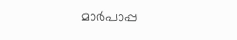മാര്‍പാപ്പ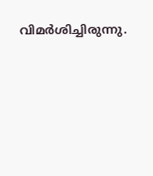വിമര്‍ശിച്ചിരുന്നു.